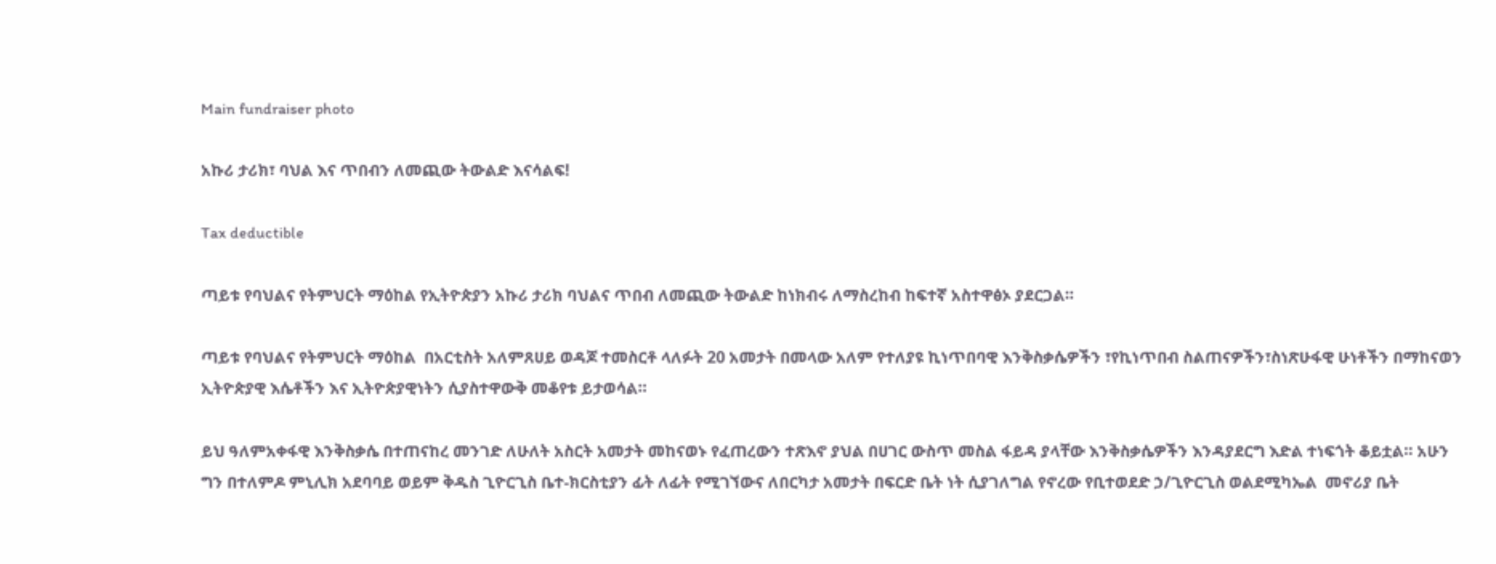Main fundraiser photo

አኩሪ ታሪክ፣ ባህል እና ጥበብን ለመጪው ትውልድ እናሳልፍ!

Tax deductible

ጣይቱ የባህልና የትምህርት ማዕከል የኢትዮጵያን አኩሪ ታሪክ ባህልና ጥበብ ለመጪው ትውልድ ከነክብሩ ለማስረከብ ከፍተኛ አስተዋፅኦ ያደርጋል።

ጣይቱ የባህልና የትምህርት ማዕከል  በአርቲስት አለምጸሀይ ወዳጆ ተመስርቶ ላለፉት 20 አመታት በመላው አለም የተለያዩ ኪነጥበባዊ እንቅስቃሴዎችን ፣የኪነጥበብ ስልጠናዎችን፣ስነጽሁፋዊ ሁነቶችን በማከናወን ኢትዮጵያዊ እሴቶችን እና ኢትዮጵያዊነትን ሲያስተዋውቅ መቆየቱ ይታወሳል።

ይህ ዓለምአቀፋዊ እንቅስቃሴ በተጠናከረ መንገድ ለሁለት አስርት አመታት መከናወኑ የፈጠረውን ተጽእኖ ያህል በሀገር ውስጥ መስል ፋይዳ ያላቸው እንቅስቃሴዎችን እንዳያደርግ እድል ተነፍጎት ቆይቷል። አሁን ግን በተለምዶ ምኒሊክ አደባባይ ወይም ቅዱስ ጊዮርጊስ ቤተ-ክርስቲያን ፊት ለፊት የሚገኘውና ለበርካታ አመታት በፍርድ ቤት ነት ሲያገለግል የኖረው የቢተወደድ ኃ/ጊዮርጊስ ወልደሚካኤል  መኖሪያ ቤት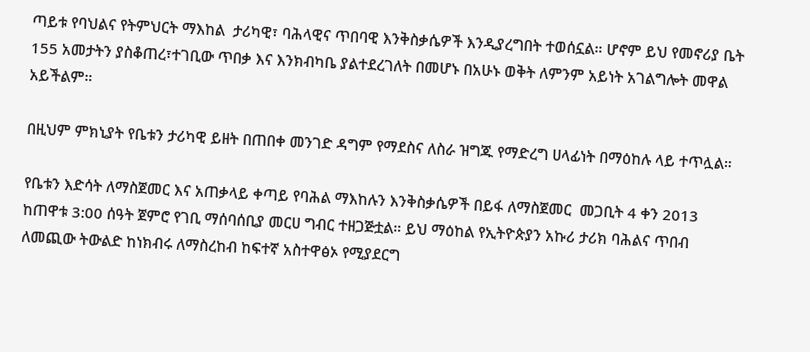ጣይቱ የባህልና የትምህርት ማእከል  ታሪካዊ፣ ባሕላዊና ጥበባዊ እንቅስቃሴዎች እንዲያረግበት ተወሰኗል። ሆኖም ይህ የመኖሪያ ቤት 155 አመታትን ያስቆጠረ፣ተገቢው ጥበቃ እና እንክብካቤ ያልተደረገለት በመሆኑ በአሁኑ ወቅት ለምንም አይነት አገልግሎት መዋል አይችልም።

በዚህም ምክኒያት የቤቱን ታሪካዊ ይዘት በጠበቀ መንገድ ዳግም የማደስና ለስራ ዝግጁ የማድረግ ሀላፊነት በማዕከሉ ላይ ተጥሏል።

የቤቱን እድሳት ለማስጀመር እና አጠቃላይ ቀጣይ የባሕል ማእከሉን እንቅስቃሴዎች በይፋ ለማስጀመር  መጋቢት 4 ቀን 2013  ከጠዋቱ 3:00 ሰዓት ጀምሮ የገቢ ማሰባሰቢያ መርሀ ግብር ተዘጋጅቷል። ይህ ማዕከል የኢትዮጵያን አኩሪ ታሪክ ባሕልና ጥበብ ለመጪው ትውልድ ከነክብሩ ለማስረከብ ከፍተኛ አስተዋፅኦ የሚያደርግ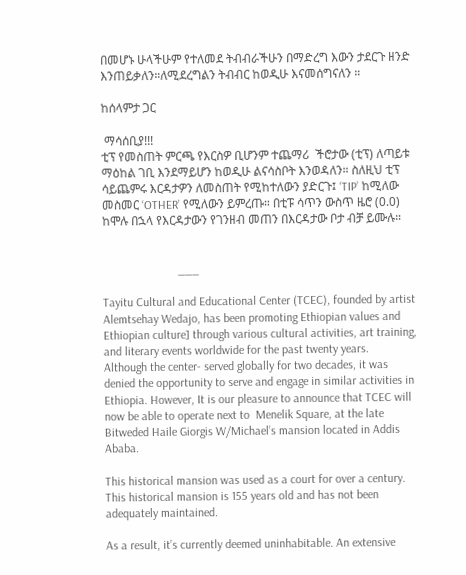በመሆኑ ሁላችሁም የተለመደ ትብብራችሁን በማድረግ እውን ታደርጉ ዘንድ እንጠይቃለን።ለሚደረግልን ትብብር ከወዲሁ እናመሰግናለን ።

ከሰላምታ ጋር

 ማሳሰቢያ!!!
ቲፕ የመስጠት ምርጫ የእርስዎ ቢሆንም ተጨማሪ  ችሮታው (ቲፕ) ለጣይቱ ማዕከል ገቢ እንደማይሆን ከወዲሁ ልናሳስቦት እንወዳለን። ስለዚህ ቲፕ ሳይጨምሩ እርዳታዎን ለመስጠት የሚከተለውን ያድርጉ፤ ‘TIP’ ከሚለው መስመር ‘OTHER’ የሚለውን ይምረጡ። በቲፑ ሳጥን ውስጥ ዜሮ (0.0) ከሞሉ በኋላ የእርዳታውን የገንዘብ መጠን በእርዳታው ቦታ ብቻ ይሙሉ።


                         ___

Tayitu Cultural and Educational Center (TCEC), founded by artist Alemtsehay Wedajo, has been promoting Ethiopian values and Ethiopian culture] through various cultural activities, art training, and literary events worldwide for the past twenty years.
Although the center- served globally for two decades, it was denied the opportunity to serve and engage in similar activities in Ethiopia. However, It is our pleasure to announce that TCEC will now be able to operate next to  Menelik Square, at the late Bitweded Haile Giorgis W/Michael’s mansion located in Addis Ababa.

This historical mansion was used as a court for over a century. This historical mansion is 155 years old and has not been adequately maintained.

As a result, it’s currently deemed uninhabitable. An extensive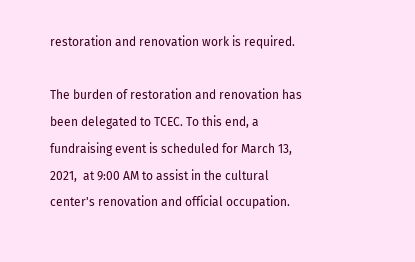restoration and renovation work is required.

The burden of restoration and renovation has been delegated to TCEC. To this end, a fundraising event is scheduled for March 13, 2021,  at 9:00 AM to assist in the cultural center's renovation and official occupation.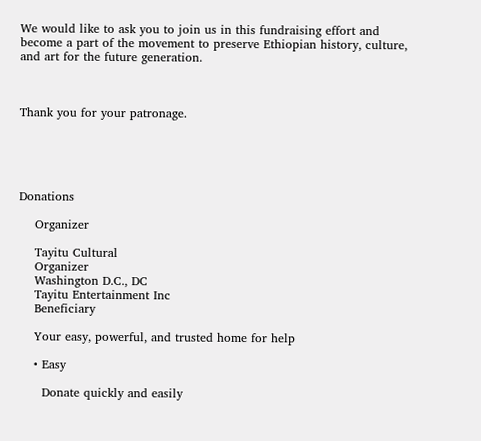We would like to ask you to join us in this fundraising effort and become a part of the movement to preserve Ethiopian history, culture, and art for the future generation.



Thank you for your patronage.





Donations

    Organizer

    Tayitu Cultural
    Organizer
    Washington D.C., DC
    Tayitu Entertainment Inc
    Beneficiary

    Your easy, powerful, and trusted home for help

    • Easy

      Donate quickly and easily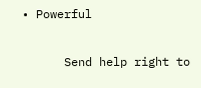• Powerful

      Send help right to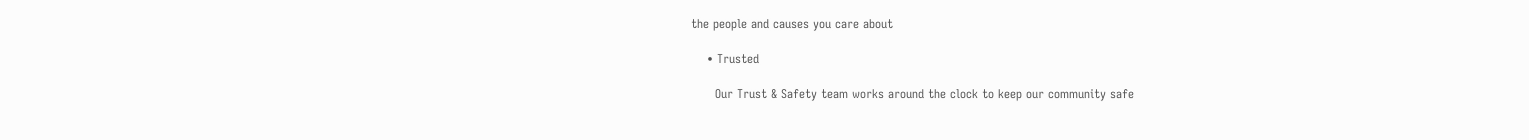the people and causes you care about

    • Trusted

      Our Trust & Safety team works around the clock to keep our community safe